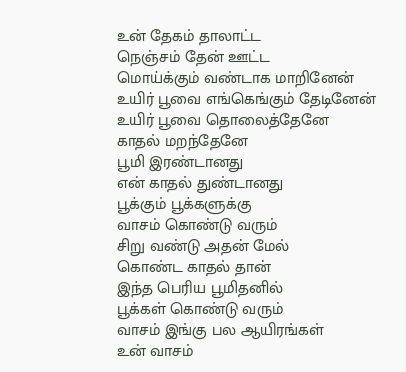உன் தேகம் தாலாட்ட
நெஞ்சம் தேன் ஊட்ட
மொய்க்கும் வண்டாக மாறினேன்
உயிர் பூவை எங்கெங்கும் தேடினேன்
உயிர் பூவை தொலைத்தேனே
காதல் மறந்தேனே
பூமி இரண்டானது
என் காதல் துண்டானது
பூக்கும் பூக்களுக்கு
வாசம் கொண்டு வரும்
சிறு வண்டு அதன் மேல்
கொண்ட காதல் தான்
இந்த பெரிய பூமிதனில்
பூக்கள் கொண்டு வரும்
வாசம் இங்கு பல ஆயிரங்கள்
உன் வாசம்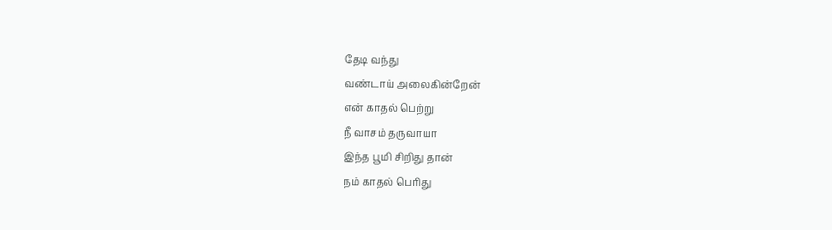தேடி வந்து
வண்டாய் அலைகின்றேன்
என் காதல் பெற்று
நீ வாசம் தருவாயா
இந்த பூமி சிறிது தான்
நம் காதல் பெரிது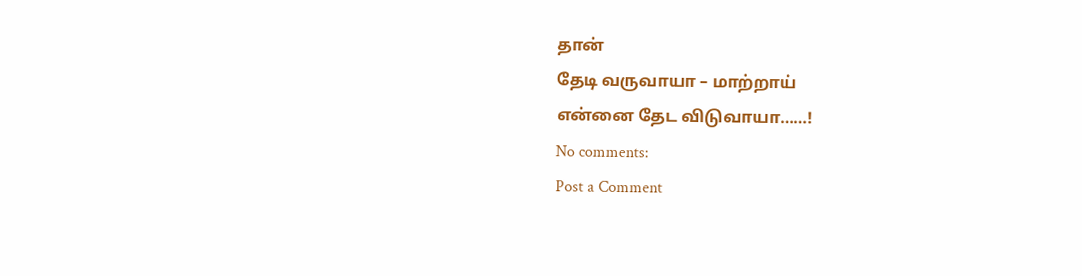தான்
தேடி வருவாயா – மாற்றாய்
என்னை தேட விடுவாயா……!
No comments:
Post a Comment